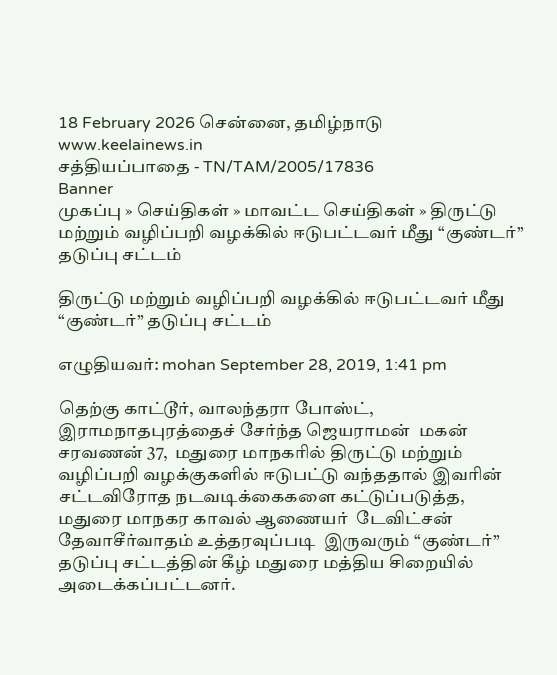18 February 2026 சென்னை, தமிழ்நாடு
www.keelainews.in
சத்தியப்பாதை - TN/TAM/2005/17836
Banner
முகப்பு » செய்திகள் » மாவட்ட செய்திகள் » திருட்டு மற்றும் வழிப்பறி வழக்கில் ஈடுபட்டவர் மீது “குண்டர்” தடுப்பு சட்டம்

திருட்டு மற்றும் வழிப்பறி வழக்கில் ஈடுபட்டவர் மீது “குண்டர்” தடுப்பு சட்டம்

எழுதியவர்: mohan September 28, 2019, 1:41 pm

தெற்கு காட்டூர், வாலந்தரா போஸ்ட், இராமநாதபுரத்தைச் சேர்ந்த ஜெயராமன்  மகன் சரவணன் 37,  மதுரை மாநகரில் திருட்டு மற்றும் வழிப்பறி வழக்குகளில் ஈடுபட்டு வந்ததால் இவரின் சட்டவிரோத நடவடிக்கைகளை கட்டுப்படுத்த, மதுரை மாநகர காவல் ஆணையர்  டேவிட்சன் தேவாசீர்வாதம் உத்தரவுப்படி  இருவரும் “குண்டர்” தடுப்பு சட்டத்தின் கீழ் மதுரை மத்திய சிறையில் அடைக்கப்பட்டனர்.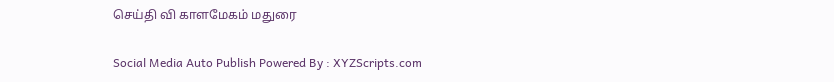செய்தி வி காளமேகம் மதுரை

Social Media Auto Publish Powered By : XYZScripts.com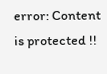error: Content is protected !!